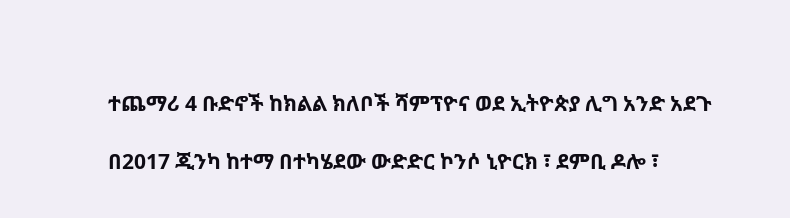ተጨማሪ 4 ቡድኖች ከክልል ክለቦች ሻምፕዮና ወደ ኢትዮጵያ ሊግ አንድ አደጉ

በ2017 ጂንካ ከተማ በተካሄደው ውድድር ኮንሶ ኒዮርክ ፣ ደምቢ ዶሎ ፣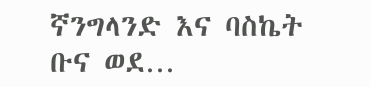ኛንግላንድ እና ባስኬት ቡና ወደ…